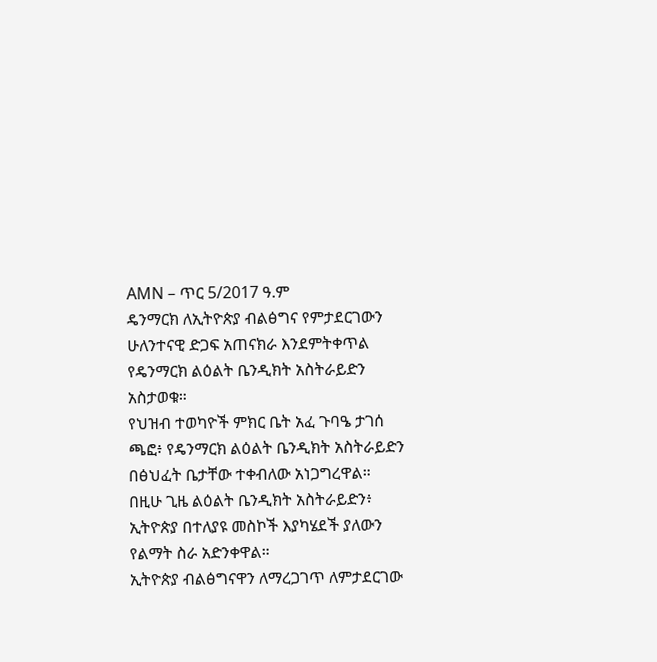AMN – ጥር 5/2017 ዓ.ም
ዴንማርክ ለኢትዮጵያ ብልፅግና የምታደርገውን ሁለንተናዊ ድጋፍ አጠናክራ እንደምትቀጥል የዴንማርክ ልዕልት ቤንዲክት አስትራይድን አስታወቁ።
የህዝብ ተወካዮች ምክር ቤት አፈ ጉባዔ ታገሰ ጫፎ፥ የዴንማርክ ልዕልት ቤንዲክት አስትራይድን በፅህፈት ቤታቸው ተቀብለው አነጋግረዋል።
በዚሁ ጊዜ ልዕልት ቤንዲክት አስትራይድን፥ ኢትዮጵያ በተለያዩ መስኮች እያካሄደች ያለውን የልማት ስራ አድንቀዋል።
ኢትዮጵያ ብልፅግናዋን ለማረጋገጥ ለምታደርገው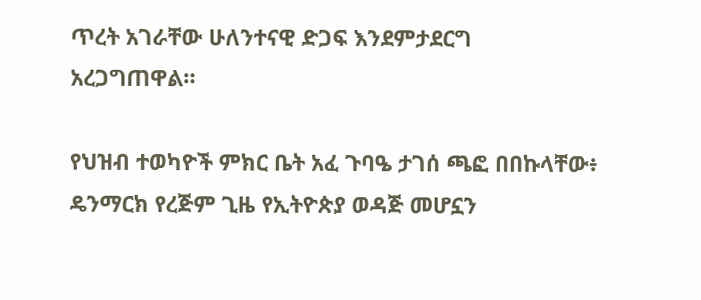ጥረት አገራቸው ሁለንተናዊ ድጋፍ እንደምታደርግ አረጋግጠዋል።

የህዝብ ተወካዮች ምክር ቤት አፈ ጉባዔ ታገሰ ጫፎ በበኩላቸው፥ ዴንማርክ የረጅም ጊዜ የኢትዮጵያ ወዳጅ መሆኗን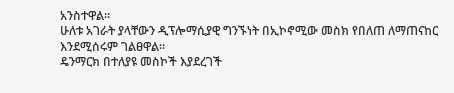አንስተዋል።
ሁለቱ አገራት ያላቸውን ዲፕሎማሲያዊ ግንኙነት በኢኮኖሚው መስክ የበለጠ ለማጠናከር እንደሚሰሩም ገልፀዋል።
ዴንማርክ በተለያዩ መስኮች እያደረገች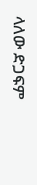ላለው ድጋፍም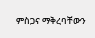ምስጋና ማቅረባቸውን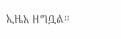ኢዜአ ዘግቧል።